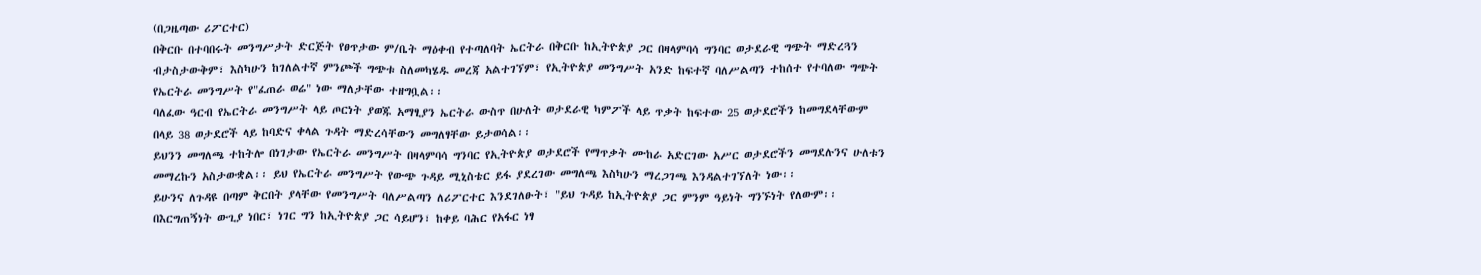(በጋዜጣው ሪፖርተር)
በቅርቡ በተባበሩት መንግሥታት ድርጅት የፀጥታው ም/ቤት ማዕቀብ የተጣለባት ኤርትራ በቅርቡ ከኢትዮጵያ ጋር በዛላምባሳ ግንባር ወታደራዊ ግጭት ማድረጓን ብታስታውቅም፣ እስካሁን ከገለልተኛ ምንጮች ግጭቱ ስለመካሄዱ መረጃ አልተገኘም፣ የኢትዮጵያ መንግሥት አንድ ከፍተኛ ባለሥልጣን ተከሰተ የተባለው ግጭት የኤርትራ መንግሥት የ"ፈጠራ ወሬ" ነው ማለታቸው ተዘግቧል፡፡
ባለፈው ዓርብ የኤርትራ መንግሥት ላይ ጦርነት ያወጁ አማፂያን ኤርትራ ውስጥ በሁለት ወታደራዊ ካምፖች ላይ ጥቃት ከፍተው 25 ወታደሮችን ከመግደላቸውም በላይ 38 ወታደሮች ላይ ከባድና ቀላል ጉዳት ማድረሳቸውን መግለፃቸው ይታወሳል፡፡
ይህንን መግለጫ ተከትሎ በነገታው የኤርትራ መንግሥት በዛላምባሳ ግንባር የኢትዮጵያ ወታደሮች የማጥቃት ሙከራ አድርገው አሥር ወታደሮችን መግደሉንና ሁለቱን መማረኩን አስታውቋል፡፡ ይህ የኤርትራ መንግሥት የውጭ ጉዳይ ሚኒስቴር ይፋ ያደረገው መግለጫ እስካሁን ማረጋገጫ እንዳልተገኘለት ነው፡፡
ይሁንና ለጉዳዩ በጣም ቅርበት ያላቸው የመንግሥት ባለሥልጣን ለሪፖርተር እንደገለፁት፣ "ይህ ጉዳይ ከኢትዮጵያ ጋር ምንም ዓይነት ግንኙነት የለውም፡፡ በእርግጠኝነት ውጊያ ነበር፣ ነገር ግን ከኢትዮጵያ ጋር ሳይሆን፣ ከቀይ ባሕር የአፋር ነፃ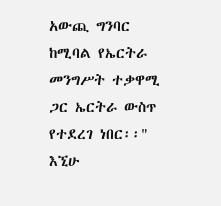አውጪ ግንባር ከሚባል የኤርትራ መንግሥት ተቃዋሚ ጋር ኤርትራ ውስጥ የተደረገ ነበር፡፡"
እኚሁ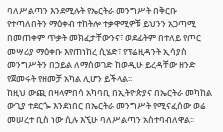ባለሥልጣን እንደሚሉት የኤርትራ መንግሥት በቅርቡ የተጣለበትን ማዕቀብ ተከትሎ ተቃዋሚዎቹ ይህንን አጋጣሚ በመጠቀም ጥቃት መክፈታቸውንና፣ ወደፊትም በተለይ የጦር መሣሪያ ማዕቀቡ እየጠነከረ ሲሄድ፣ የፕሬዚዳንት ኢሳያስ መንግሥትን በኃይል ለማስወገድ ከወዲሁ ይረዳቸው ዘንድ የጀመሩት የዘመቻ አካል ሊሆን ይችላል፡፡
ከዚህ ውጪ በዛላምበሳ አካባቢ በኢትዮጵያና በኤርትራ መካከል ውጊያ ተደርጐ እንደነበር በኤርትራ መንግሥት የሚናፈሰው ወሬ መሠረተ ቢስ ነው ሲሉ እኚሁ ባለሥልጣን አስተባብለዋል፡፡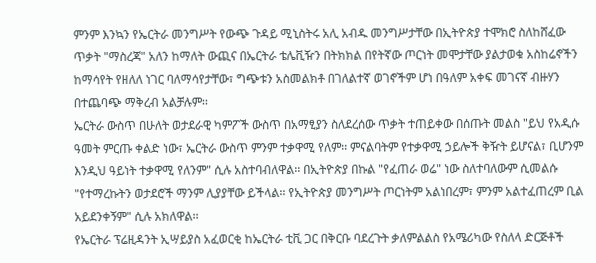ምንም እንኳን የኤርትራ መንግሥት የውጭ ጉዳይ ሚኒስትሩ አሊ አብዱ መንግሥታቸው በኢትዮጵያ ተሞክሮ ስለከሸፈው ጥቃት "ማስረጃ" አለን ከማለት ውጪና በኤርትራ ቴሌቪዥን በትክክል በየትኛው ጦርነት መሞታቸው ያልታወቁ አስከሬኖችን ከማሳየት የዘለለ ነገር ባለማሳየታቸው፣ ግጭቱን አስመልክቶ በገለልተኛ ወገኖችም ሆነ በዓለም አቀፍ መገናኛ ብዙሃን በተጨባጭ ማቅረብ አልቻሉም፡፡
ኤርትራ ውስጥ በሁለት ወታደራዊ ካምፖች ውስጥ በአማፂያን ስለደረሰው ጥቃት ተጠይቀው በሰጡት መልስ "ይህ የአዲሱ ዓመት ምርጡ ቀልድ ነው፣ ኤርትራ ውስጥ ምንም ተቃዋሚ የለም፡፡ ምናልባትም የተቃዋሚ ኃይሎች ቅዥት ይሆናል፣ ቢሆንም እንዲህ ዓይነት ተቃዋሚ የለንም" ሲሉ አስተባብለዋል፡፡ በኢትዮጵያ በኩል "የፈጠራ ወሬ" ነው ስለተባለውም ሲመልሱ "የተማረኩትን ወታደሮች ማንም ሊያያቸው ይችላል፡፡ የኢትዮጵያ መንግሥት ጦርነትም አልነበረም፣ ምንም አልተፈጠረም ቢል አይደንቀኝም" ሲሉ አክለዋል፡፡
የኤርትራ ፕሬዚዳንት ኢሣይያስ አፈወርቂ ከኤርትራ ቲቪ ጋር በቅርቡ ባደረጉት ቃለምልልስ የአሜሪካው የስለላ ድርጅቶች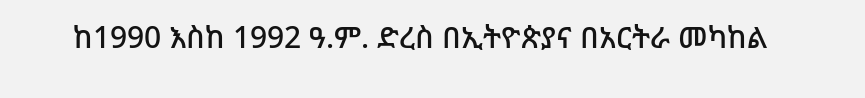ከ1990 እስከ 1992 ዓ.ም. ድረስ በኢትዮጵያና በአርትራ መካከል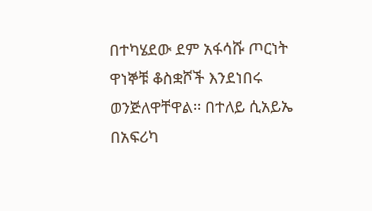በተካሄደው ደም አፋሳሹ ጦርነት ዋነኞቹ ቆስቋሾች እንደነበሩ ወንጅለዋቸዋል፡፡ በተለይ ሲአይኤ በአፍሪካ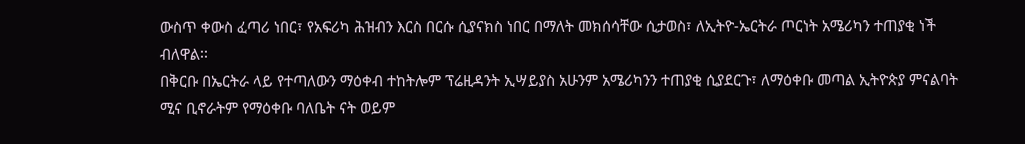ውስጥ ቀውስ ፈጣሪ ነበር፣ የአፍሪካ ሕዝብን እርስ በርሱ ሲያናክስ ነበር በማለት መክሰሳቸው ሲታወስ፣ ለኢትዮ-ኤርትራ ጦርነት አሜሪካን ተጠያቂ ነች ብለዋል፡፡
በቅርቡ በኤርትራ ላይ የተጣለውን ማዕቀብ ተከትሎም ፕሬዚዳንት ኢሣይያስ አሁንም አሜሪካንን ተጠያቂ ሲያደርጉ፣ ለማዕቀቡ መጣል ኢትዮጵያ ምናልባት ሚና ቢኖራትም የማዕቀቡ ባለቤት ናት ወይም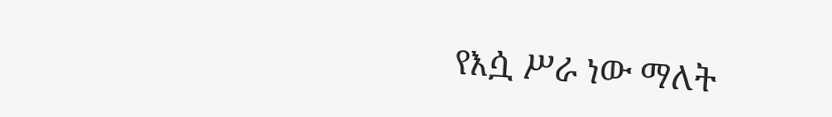የእሷ ሥራ ነው ማለት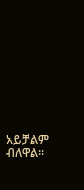አይቻልም ብለዋል፡፡